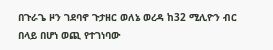በጉራጌ ዞን ገደባኖ ጉታዘር ወለኔ ወረዳ ከ32 ሚሊዮን ብር በላይ በሆነ ወጪ የተገነባው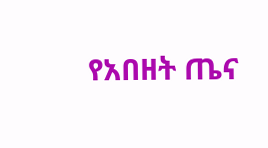የአበዘት ጤና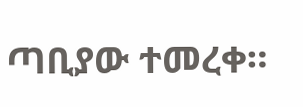ጣቢያው ተመረቀ።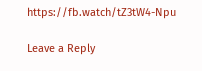https://fb.watch/tZ3tW4-Npu

Leave a Reply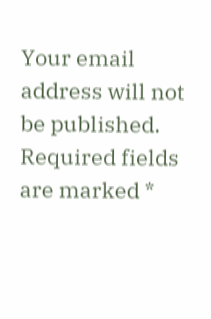Your email address will not be published. Required fields are marked *